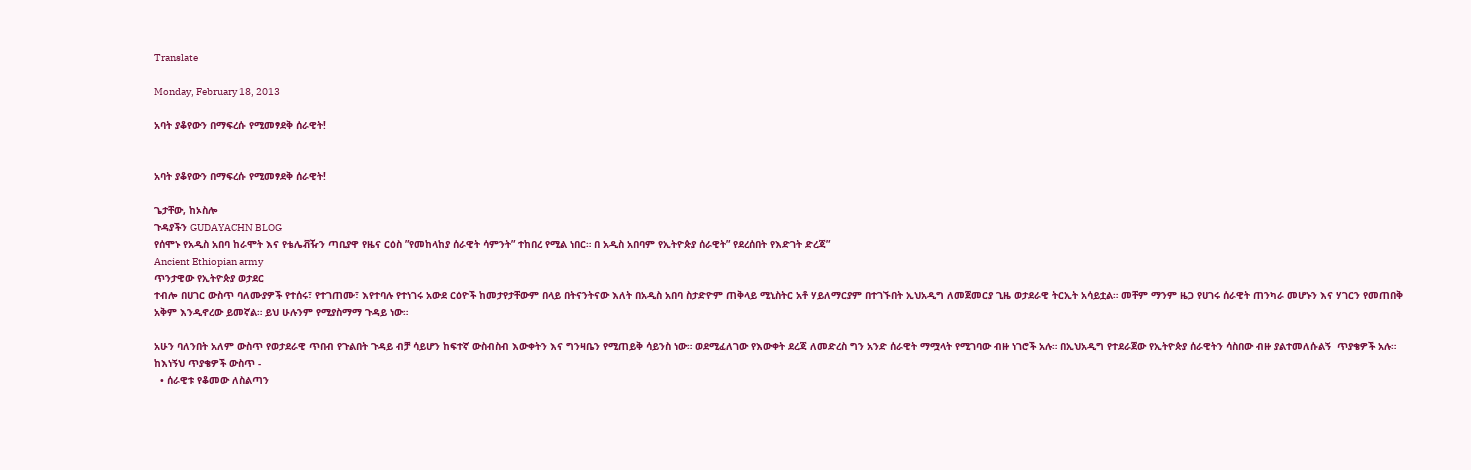Translate

Monday, February 18, 2013

አባት ያቆየውን በማፍረሱ የሚመፃደቅ ሰራዊት!


አባት ያቆየውን በማፍረሱ የሚመፃደቅ ሰራዊት!

ጌታቸው, ከኦስሎ
ጉዳያችን GUDAYACHN BLOG
የሰሞኑ የአዲስ አበባ ከራሞት እና የቴሌቭዥን ጣቢያዋ የዜና ርዕስ ”የመከላከያ ሰራዊት ሳምንት” ተከበረ የሚል ነበር። በ አዲስ አበባም የኢትዮጵያ ሰራዊት” የደረሰበት የእድገት ድረጃ”
Ancient Ethiopian army
ጥንታዊው የኢትዮጵያ ወታደር
ተብሎ በሀገር ውስጥ ባለሙያዎች የተሰሩ፣ የተገጠሙ፣ እየተባሉ የተነገሩ አውደ ርዕዮች ከመታየታቸውም በላይ በትናንትናው እለት በአዲስ አበባ ስታድዮም ጠቅላይ ሚኒስትር አቶ ሃይለማርያም በተገኙበት ኢህአዲግ ለመጀመርያ ጊዜ ወታደራዊ ትርኢት አሳይቷል። መቸም ማንም ዜጋ የሀገሩ ሰራዊት ጠንካራ መሆኑን እና ሃገርን የመጠበቅ አቅም እንዲኖረው ይመኛል። ይህ ሁሉንም የሚያስማማ ጉዳይ ነው።

አሁን ባለንበት አለም ውስጥ የወታደራዊ ጥበብ የጉልበት ጉዳይ ብቻ ሳይሆን ከፍተኛ ውስብስብ እውቀትን እና ግንዛቤን የሚጠይቅ ሳይንስ ነው። ወደሚፈለገው የእውቀት ደረጃ ለመድረስ ግን አንድ ሰራዊት ማሟላት የሚገባው ብዙ ነገሮች አሉ። በኢህአዲግ የተደራጀው የኢትዮጵያ ሰራዊትን ሳስበው ብዙ ያልተመለሱልኝ  ጥያቄዎች አሉ። ከእነኝህ ጥያቄዎች ውስጥ -
  • ሰራዊቱ የቆመው ለስልጣን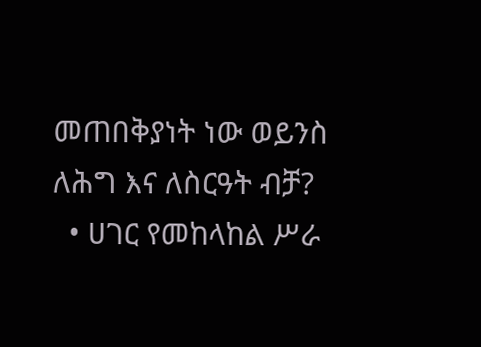መጠበቅያነት ነው ወይንስ ለሕግ እና ለስርዓት ብቻ?
  • ሀገር የመከላከል ሥራ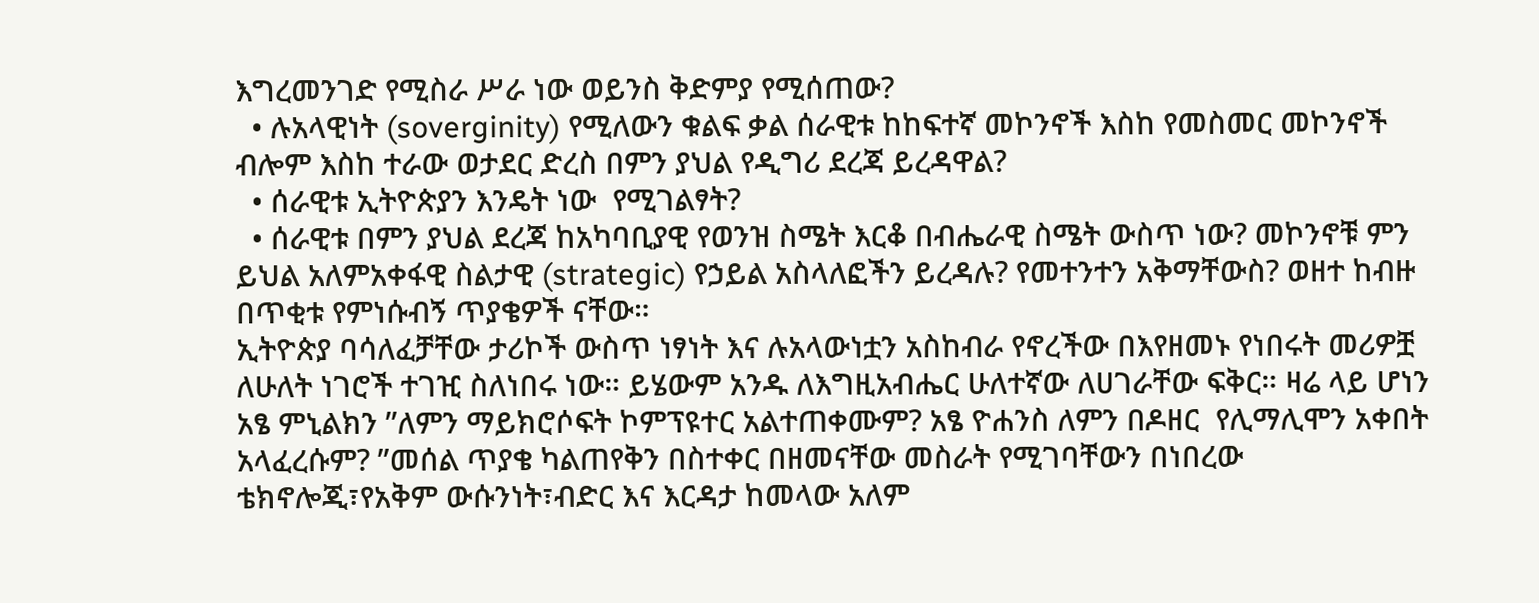እግረመንገድ የሚስራ ሥራ ነው ወይንስ ቅድምያ የሚሰጠው?
  • ሉአላዊነት (soverginity) የሚለውን ቁልፍ ቃል ሰራዊቱ ከከፍተኛ መኮንኖች እስከ የመስመር መኮንኖች ብሎም እስከ ተራው ወታደር ድረስ በምን ያህል የዲግሪ ደረጃ ይረዳዋል?
  • ሰራዊቱ ኢትዮጵያን እንዴት ነው  የሚገልፃት?
  • ሰራዊቱ በምን ያህል ደረጃ ከአካባቢያዊ የወንዝ ስሜት እርቆ በብሔራዊ ስሜት ውስጥ ነው? መኮንኖቹ ምን ይህል አለምአቀፋዊ ስልታዊ (strategic) የኃይል አስላለፎችን ይረዳሉ? የመተንተን አቅማቸውስ? ወዘተ ከብዙ በጥቂቱ የምነሱብኝ ጥያቄዎች ናቸው።
ኢትዮጵያ ባሳለፈቻቸው ታሪኮች ውስጥ ነፃነት እና ሉአላውነቷን አስከብራ የኖረችው በእየዘመኑ የነበሩት መሪዎቿ ለሁለት ነገሮች ተገዢ ስለነበሩ ነው። ይሄውም አንዱ ለእግዚአብሔር ሁለተኛው ለሀገራቸው ፍቅር። ዛሬ ላይ ሆነን አፄ ምኒልክን ”ለምን ማይክሮሶፍት ኮምፕዩተር አልተጠቀሙም? አፄ ዮሐንስ ለምን በዶዘር  የሊማሊሞን አቀበት አላፈረሱም? ”መሰል ጥያቄ ካልጠየቅን በስተቀር በዘመናቸው መስራት የሚገባቸውን በነበረው ቴክኖሎጂ፣የአቅም ውሱንነት፣ብድር እና እርዳታ ከመላው አለም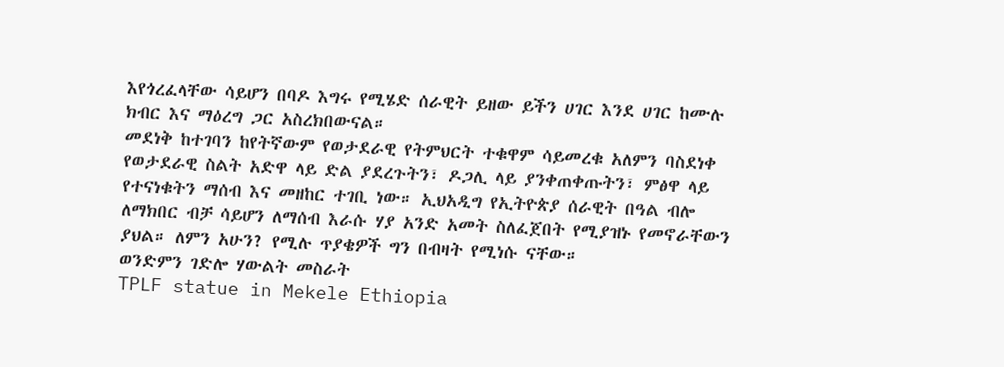እየጎረፈላቸው ሳይሆን በባዶ እግሩ የሚሄድ ሰራዊት ይዘው ይችን ሀገር እንደ ሀገር ከሙሉ ክብር እና ማዕረግ ጋር አስረክበውናል።
መደነቅ ከተገባን ከየትኛውም የወታደራዊ የትምህርት ተቁዋም ሳይመረቁ አለምን ባስደነቀ የወታደራዊ ስልት አድዋ ላይ ድል ያደረጉትን፣ ዶጋሊ ላይ ያንቀጠቀጡትን፣ ምፅዋ ላይ የተናነቁትን ማሰብ እና መዘከር ተገቢ ነው። ኢህአዲግ የኢትዮጵያ ሰራዊት በዓል ብሎ ለማክበር ብቻ ሳይሆን ለማሰብ እራሱ ሃያ አንድ አመት ስለፈጀበት የሚያዝኑ የመኖራቸውን ያህል። ለምን አሁን? የሚሉ ጥያቄዎች ግን በብዛት የሚነሱ ናቸው።
ወንድምን ገድሎ ሃውልት መስራት
TPLF statue in Mekele Ethiopia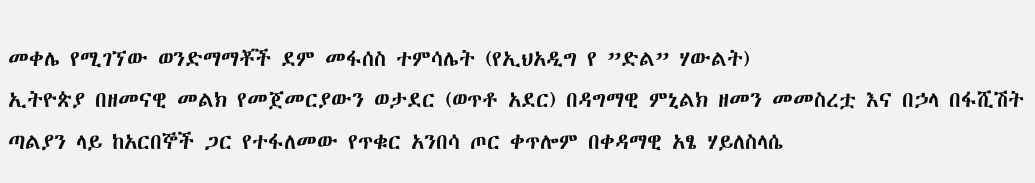መቀሌ የሚገኘው ወንድማማቾች ደም መፋሰስ ተምሳሌት (የኢህአዲግ የ ”ድል” ሃውልት)
ኢትዮጵያ በዘመናዊ መልክ የመጀመርያውን ወታደር (ወጥቶ አደር) በዳግማዊ ምኒልክ ዘመን መመስረቷ እና በኃላ በፋሺሽት ጣልያን ላይ ከአርበኞች ጋር የተፋለመው የጥቁር አንበሳ ጦር ቀጥሎም በቀዳማዊ አፄ ሃይለስላሴ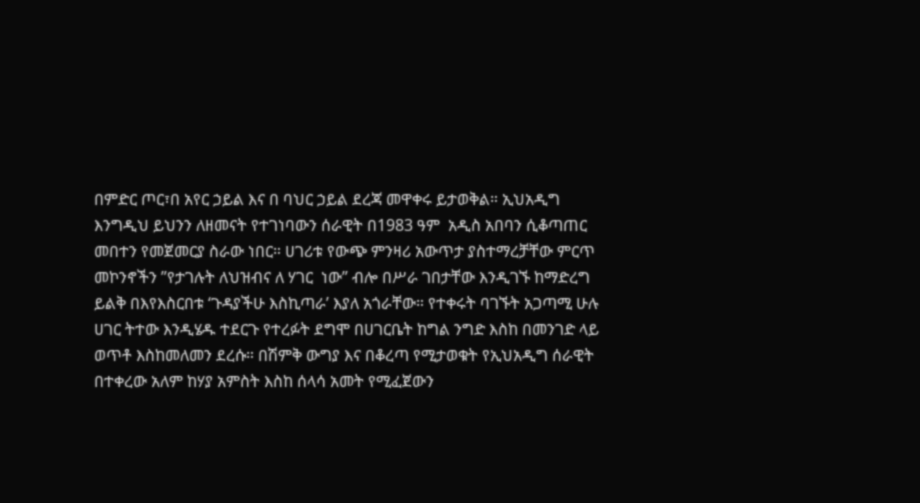በምድር ጦር፣በ አየር ኃይል እና በ ባህር ኃይል ደረጃ መዋቀሩ ይታወቅል። ኢህአዲግ እንግዲህ ይህንን ለዘመናት የተገነባውን ሰራዊት በ1983 ዓም  አዲስ አበባን ሲቆጣጠር መበተን የመጀመርያ ስራው ነበር። ሀገሪቱ የውጭ ምንዛሪ አውጥታ ያስተማረቻቸው ምርጥ መኮንኖችን ”የታገሉት ለህዝብና ለ ሃገር  ነው” ብሎ በሥራ ገበታቸው እንዲገኙ ከማድረግ ይልቅ በእየእስርበቱ ‘ጉዳያችሁ እስኪጣራ’ እያለ አጎራቸው። የተቀሩት ባገኙት አጋጣሚ ሁሉ ሀገር ትተው እንዲሄዱ ተደርጉ የተረፉት ደግሞ በሀገርቤት ከግል ንግድ እስከ በመንገድ ላይ ወጥቶ እስከመለመን ደረሱ። በሽምቅ ውግያ እና በቆረጣ የሚታወቁት የኢህአዲግ ሰራዊት በተቀረው አለም ከሃያ አምስት እስከ ሰላሳ አመት የሚፈጀውን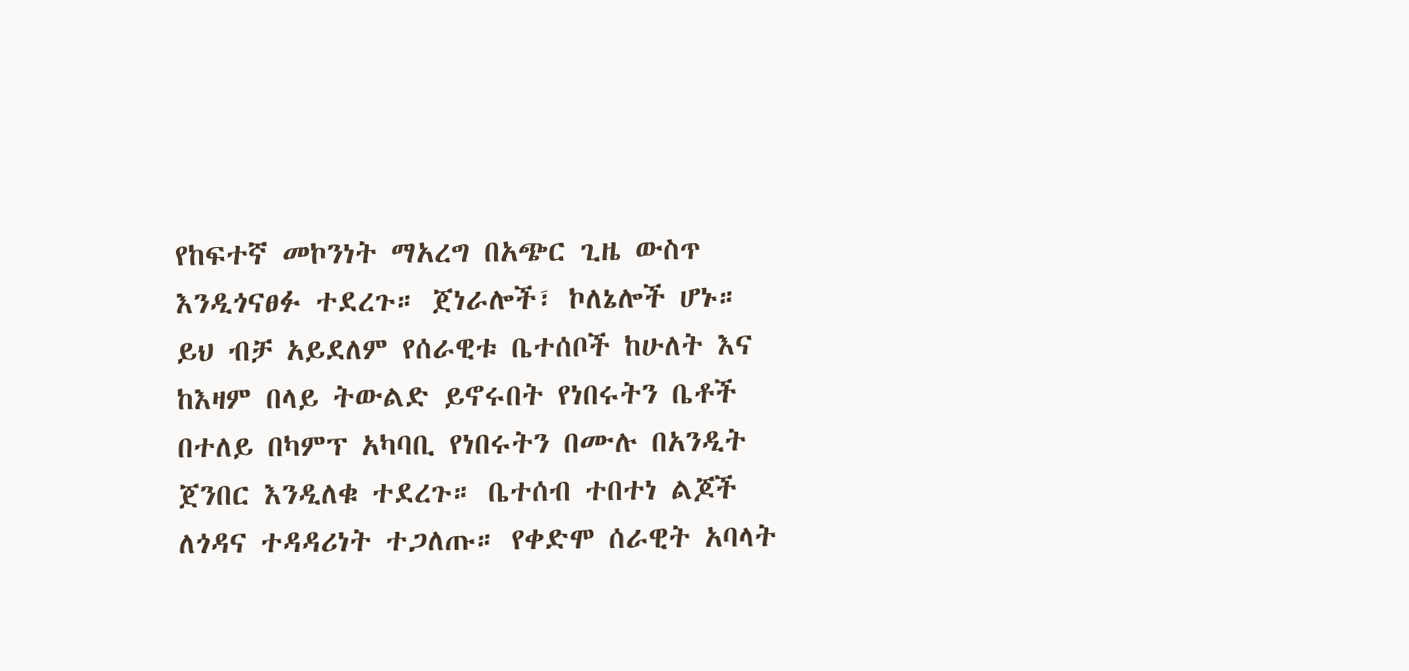የከፍተኛ መኮንነት ማአረግ በአጭር ጊዜ ውስጥ እንዲጎናፀፉ ተደረጉ። ጀነራሎች፣ ኮለኔሎች ሆኑ።
ይህ ብቻ አይደለም የሰራዊቱ ቤተሰቦች ከሁለት እና ከእዛም በላይ ትውልድ ይኖሩበት የነበሩትን ቤቶች በተለይ በካምፕ አካባቢ የነበሩትን በሙሉ በአንዲት ጀንበር እንዲለቁ ተደረጉ። ቤተሰብ ተበተነ ልጆች ለጎዳና ተዳዳሪነት ተጋለጡ። የቀድሞ ሰራዊት አባላት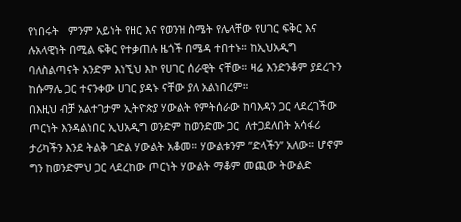የነበሩት   ምንም አይነት የዘር እና የወንዝ ስሜት የሌላቸው የሀገር ፍቅር እና ሉአላዊነት በሚል ፍቅር የተቃጠሉ ዜጎች በሜዳ ተበተኑ። ከኢህአዲግ ባለስልጣናት አንድም እነኚህ እኮ የሀገር ሰራዊት ናቸው። ዛሬ እንድንቆም ያደረጉን ከሱማሌ ጋር ተናንቀው ሀገር ያዳኑ ናቸው ያለ አልነበረም።
በእዚህ ብቻ አልተገታም ኢትዮጵያ ሃውልት የምትሰራው ከባእዳን ጋር ላደረገችው ጦርነት እንዳልነበር ኢህአዲግ ወንድም ከወንድሙ ጋር  ለተጋደለበት አሳፋሪ ታሪካችን እንደ ትልቅ ገድል ሃውልት አቆመ። ሃውልቱንም ”ድላችን” አለው። ሆኖም ግን ከወንድምህ ጋር ላደረከው ጦርነት ሃውልት ማቆም መጪው ትውልድ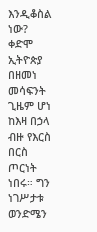እንዲቆስል  ነው? ቀድሞ ኢትዮጵያ በዘመነ መሳፍንት ጊዜም ሆነ ከእዛ በኃላ ብዙ የእርስ በርስ ጦርነት ነበሩ። ግን ነገሥታቱ ወንድሜን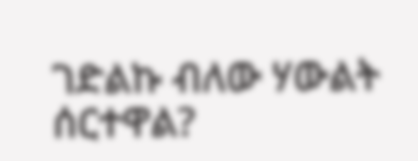ገድልኩ ብለው ሃውልት ሰርተዋል?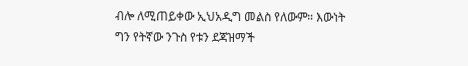ብሎ ለሚጠይቀው ኢህአዲግ መልስ የለውም። እውነት ግን የትኛው ንጉስ የቱን ደጃዝማች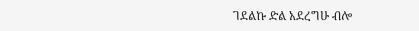ገደልኩ ድል አደረግሁ ብሎ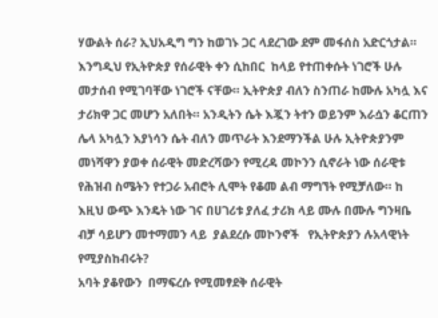ሃውልት ሰራ? ኢህአዲግ ግን ከወገኑ ጋር ላደረገው ደም መፋሰስ አድርጎታል።
እንግዲህ የኢትዮጵያ የሰራዊት ቀን ሲከበር  ከላይ የተጠቀሱት ነገሮች ሁሉ መታሰብ የሚገባቸው ነገሮች ናቸው። ኢትዮጵያ ብለን ስንጠራ ከሙሉ አካሏ እና ታሪክዋ ጋር መሆን አለበት። አንዲትን ሴት እጇን ትተን ወይንም እራሷን ቆርጠን ሌላ አካሏን እያነሳን ሴት ብለን መጥራት እንደማንችል ሁሉ ኢትዮጵያንም መነሻዋን ያወቀ ሰራዊት መድረሻውን የሚረዳ መኮንን ሲኖራት ነው ሰራዊቱ የሕዝብ ስሜትን የተጋራ አብሮት ሊሞት የቆመ ልብ ማግኘት የሚቻለው። ከ እዚህ ውጭ እንዴት ነው ገና በሀገሪቱ ያለፈ ታሪክ ላይ ሙሉ በሙሉ ግንዛቤ ብቻ ሳይሆን መተማመን ላይ  ያልደረሱ መኮንኖች   የኢትዮጵያን ሉአላዊነት የሚያስከብሩት?
አባት ያቆየውን  በማፍረሱ የሚመፃደቅ ሰራዊት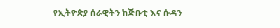የኢትዮጵያ ሰራዊትን ከጅቡቲ እና ሱዳን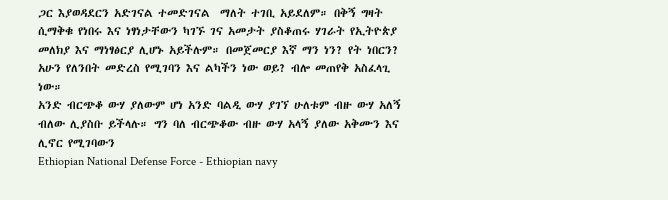ጋር እያወዳደርን አድገናል ተመድገናል  ማለት ተገቢ አይደለም። በቅኝ ግዛት ሲማቅቁ የነበሩ እና ነፃነታቸውን ካገኙ ገና አመታት ያስቆጠሩ ሃገራት የኢትዮጵያ መለክያ እና ማነፃፅርያ ሊሆኑ አይችሉም። በመጀመርያ እኛ ማን ነን? የት ነበርን? አሁን የለንበት መድረስ የሚገባን እና ልካችን ነው ወይ? ብሎ መጠየቅ አስፈላጊ ነው።
አንድ ብርጭቆ ውሃ ያለውም ሆነ አንድ ባልዲ ውሃ ያገኘ ሁለቱም ብዙ ውሃ አለኝ ብለው ሊያስቡ ይችላሉ። ግን ባለ ብርጭቆው ብዙ ውሃ አላኝ ያለው አቅሙን እና ሊኖር የሚገባውን
Ethiopian National Defense Force - Ethiopian navy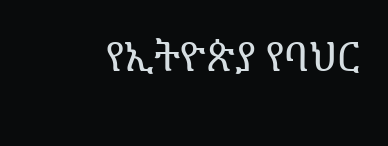የኢትዮጵያ የባህር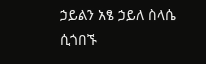ኃይልን አፄ ኃይለ ስላሴ ሲጎበኙ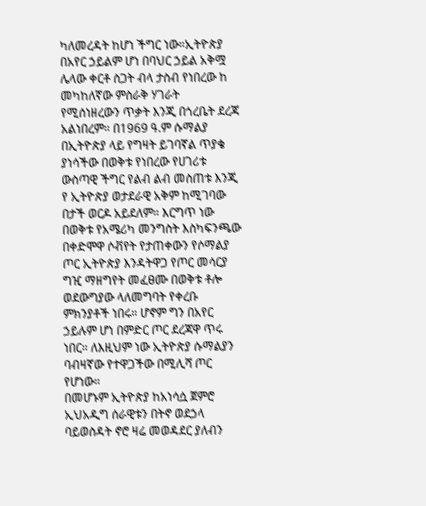ካለመረዳት ከሆነ ችግር ነው።ኢትዮጵያ በአየር ኃይልም ሆነ በባህር ኃይል አቅሟ ሌላው ቀርቶ ስጋት ብላ ታስብ የነበረው ከ መካከለኛው ምስራቅ ሃገራት የሚሰነዘረውን ጥቃት እንጂ በጎረቤት ደረጃ አልነበረም። በ1969 ዓ.ም ሱማልያ በኢትዮጵያ ላይ የግዛት ይገባኛል ጥያቄ ያነሳችው በወቅቱ የነበረው የሀገሪቱ ውስጣዊ ችግር የልብ ልብ መስጠቱ እንጂ የ ኢትዮጵያ ወታደራዊ አቅም ከሚገባው በታች ወርዶ አይደለም። እርግጥ ነው በወቅቱ የአሜሪካ መንግስት እስካፍንጫው በቀድሞዋ ሶቭየት የታጠቀውን የሶማልያ ጦር ኢትዮጵያ እንዳትዋጋ የጦር መሳርያ ግዢ ማዘግየት መፈፀሙ በወቅቱ ቶሎ ወደውግያው ላለመግባት የቀረቡ  ምክንያቶች ነበሩ። ሆኖም ግን በአየር ኃይሉም ሆነ በምድር ጦር ደረጃዋ ጥሩ ነበር። ለእዚህም ነው ኢትዮጵያ ሱማልያን ባብዛኛው የተዋጋችው በሚሊሻ ጦር የሆነው።
በመሆኑም ኢትዮጵያ ከአነሳሷ ጀምሮ ኢህአዲግ ሰራዊቱን በትኖ ወደኃላ ባይወስዳት ኖሮ ዛሬ መወዳደር ያለብን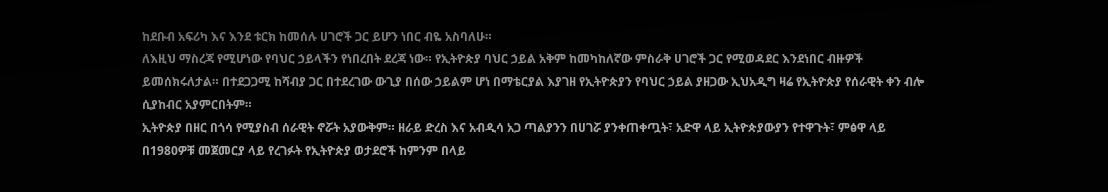ከደቡብ አፍሪካ እና እንደ ቱርክ ከመሰሉ ሀገሮች ጋር ይሆን ነበር ብዬ አስባለሁ።
ለእዚህ ማስረጃ የሚሆነው የባህር ኃይላችን የነበረበት ደረጃ ነው። የኢትዮጵያ ባህር ኃይል አቅም ከመካከለኛው ምስራቅ ሀገሮች ጋር የሚወዳደር እንደነበር ብዙዎች ይመሰክሩለታል። በተደጋጋሚ ከሻብያ ጋር በተደረገው ውጊያ በሰው ኃይልም ሆነ በማቴርያል እያገዘ የኢትዮጵያን የባህር ኃይል ያዘጋው ኢህአዲግ ዛሬ የኢትዮጵያ የሰራዊት ቀን ብሎ ሲያከብር አያምርበትም።
ኢትዮጵያ በዘር በጎሳ የሚያስብ ሰራዊት ኖሯት አያውቅም። ዘራይ ድረስ እና አብዲሳ አጋ ጣልያንን በሀገሯ ያንቀጠቀጧት፣ አድዋ ላይ ኢትዮጵያውያን የተዋጉት፣ ምፅዋ ላይ በ1980ዎቹ መጀመርያ ላይ የረገፉት የኢትዮጵያ ወታደሮች ከምንም በላይ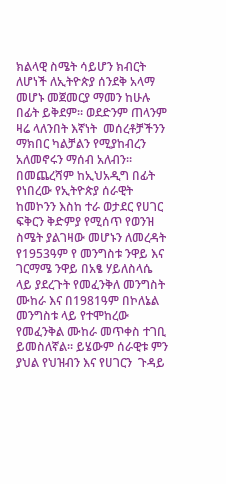ክልላዊ ስሜት ሳይሆን ክብርት ለሆነች ለኢትዮጵያ ሰንደቅ አላማ መሆኑ መጀመርያ ማመን ከሁሉ በፊት ይቅደም። ወደድንም ጠላንም ዛሬ ላለንበት እኛነት  መሰረቶቻችንን  ማክበር ካልቻልን የሚያከብረን አለመኖሩን ማሰብ አለብን።
በመጨረሻም ከኢህአዲግ በፊት የነበረው የኢትዮጵያ ሰራዊት ከመኮንን እስከ ተራ ወታደር የሀገር ፍቅርን ቅድምያ የሚሰጥ የወንዝ ስሜት ያልገዛው መሆኑን ለመረዳት የ1953ዓም የ መንግስቱ ንዋይ እና ገርማሜ ንዋይ በአፄ ሃይለስላሴ ላይ ያደረጉት የመፈንቅለ መንግስት ሙከራ እና በ1981ዓም በኮለኔል መንግስቱ ላይ የተሞከረው የመፈንቅል ሙከራ መጥቀስ ተገቢ ይመስለኛል። ይሄውም ሰራዊቱ ምን ያህል የህዝብን እና የሀገርን  ጉዳይ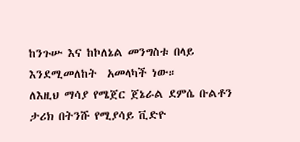ከንጉሡ እና ከኮለኔል መንግስቱ በላይ እንደሚመለከት  አመላካች ነው።
ለእዚህ ማሳያ የሜጀር ጀኔራል ደምሴ ቡልቶን ታሪክ በትንሹ የሚያሳይ ቪድዮ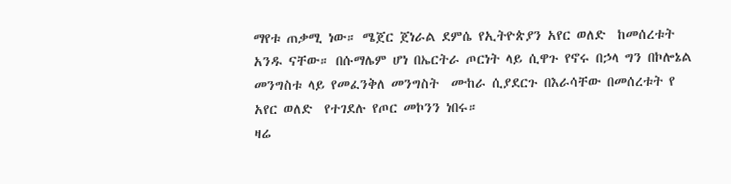ማየቱ ጠቃሚ ነው። ሜጀር ጀነራል ደምሴ የኢትዮጵያን አየር ወለድ  ከመሰረቱት አንዱ ናቸው። በሱማሌም ሆነ በኤርትራ ጦርነት ላይ ሲዋጉ የኖሩ በኃላ ግን በኮሎኔል  መንግስቱ ላይ የመፈንቅለ መንግስት  ሙከራ ሲያደርጉ በእራሳቸው በመሰረቱት የ አየር ወለድ  የተገደሉ የጦር መኮንን ነበሩ።
ዛሬ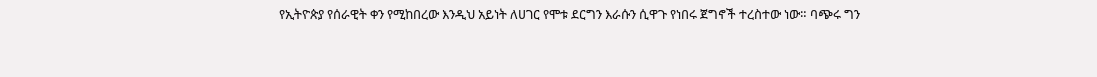የኢትዮጵያ የሰራዊት ቀን የሚከበረው እንዲህ አይነት ለሀገር የሞቱ ደርግን እራሱን ሲዋጉ የነበሩ ጀግኖች ተረስተው ነው። ባጭሩ ግን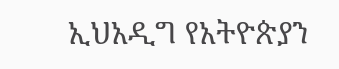ኢህአዲግ የአትዮጵያን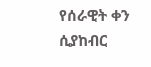የሰራዊት ቀን ሲያከብር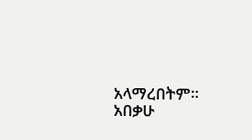አላማረበትም።
አበቃሁ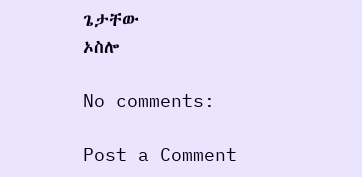ጌታቸው
ኦስሎ

No comments:

Post a Comment